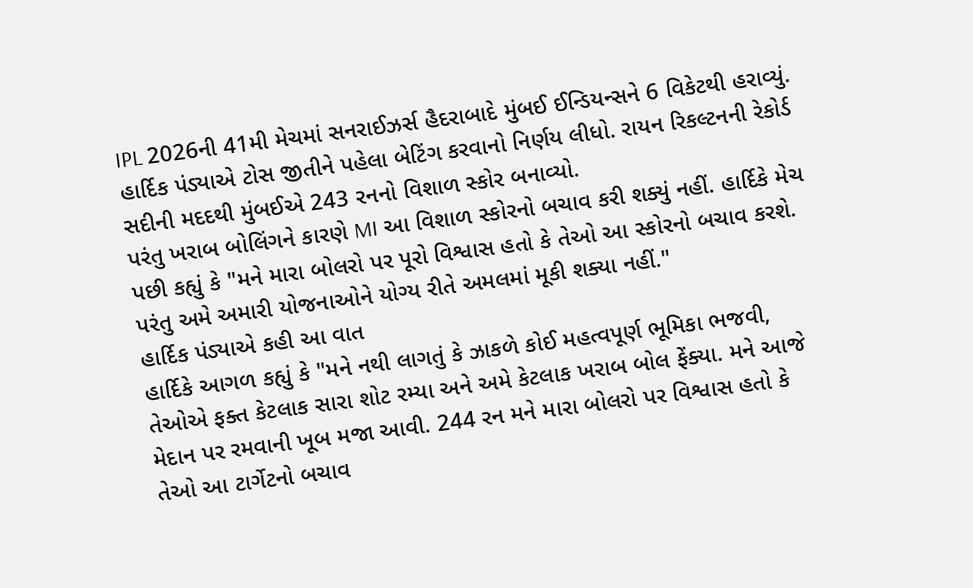IPL 2026ની 41મી મેચમાં સનરાઈઝર્સ હૈદરાબાદે મુંબઈ ઈન્ડિયન્સને 6 વિકેટથી હરાવ્યું. હાર્દિક પંડ્યાએ ટોસ જીતીને પહેલા બેટિંગ કરવાનો નિર્ણય લીધો. રાયન રિકલ્ટનની રેકોર્ડ સદીની મદદથી મુંબઈએ 243 રનનો વિશાળ સ્કોર બનાવ્યો.
પરંતુ ખરાબ બોલિંગને કારણે MI આ વિશાળ સ્કોરનો બચાવ કરી શક્યું નહીં. હાર્દિકે મેચ પછી કહ્યું કે "મને મારા બોલરો પર પૂરો વિશ્વાસ હતો કે તેઓ આ સ્કોરનો બચાવ કરશે. પરંતુ અમે અમારી યોજનાઓને યોગ્ય રીતે અમલમાં મૂકી શક્યા નહીં."
હાર્દિક પંડ્યાએ કહી આ વાત
હાર્દિકે આગળ કહ્યું કે "મને નથી લાગતું કે ઝાકળે કોઈ મહત્વપૂર્ણ ભૂમિકા ભજવી, તેઓએ ફક્ત કેટલાક સારા શોટ રમ્યા અને અમે કેટલાક ખરાબ બોલ ફેંક્યા. મને આજે મેદાન પર રમવાની ખૂબ મજા આવી. 244 રન મને મારા બોલરો પર વિશ્વાસ હતો કે તેઓ આ ટાર્ગેટનો બચાવ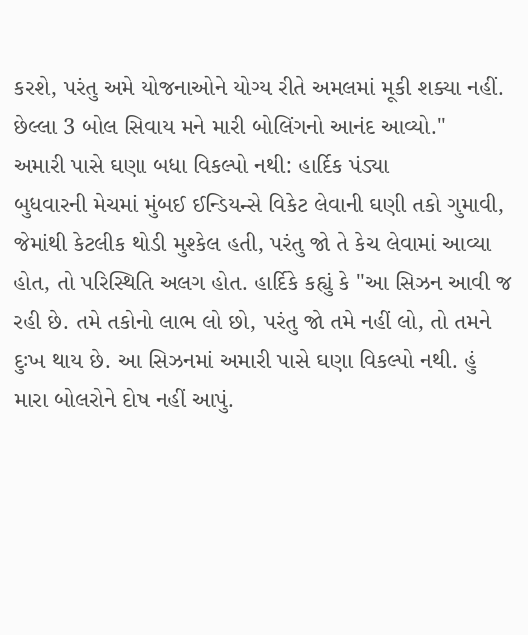કરશે, પરંતુ અમે યોજનાઓને યોગ્ય રીતે અમલમાં મૂકી શક્યા નહીં. છેલ્લા 3 બોલ સિવાય મને મારી બોલિંગનો આનંદ આવ્યો."
અમારી પાસે ઘણા બધા વિકલ્પો નથી: હાર્દિક પંડ્યા
બુધવારની મેચમાં મુંબઈ ઈન્ડિયન્સે વિકેટ લેવાની ઘણી તકો ગુમાવી, જેમાંથી કેટલીક થોડી મુશ્કેલ હતી, પરંતુ જો તે કેચ લેવામાં આવ્યા હોત, તો પરિસ્થિતિ અલગ હોત. હાર્દિકે કહ્યું કે "આ સિઝન આવી જ રહી છે. તમે તકોનો લાભ લો છો, પરંતુ જો તમે નહીં લો, તો તમને દુઃખ થાય છે. આ સિઝનમાં અમારી પાસે ઘણા વિકલ્પો નથી. હું મારા બોલરોને દોષ નહીં આપું.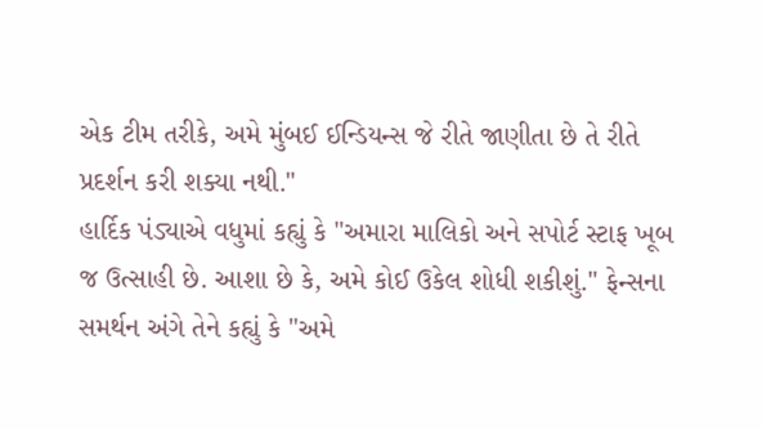એક ટીમ તરીકે, અમે મુંબઈ ઈન્ડિયન્સ જે રીતે જાણીતા છે તે રીતે પ્રદર્શન કરી શક્યા નથી."
હાર્દિક પંડ્યાએ વધુમાં કહ્યું કે "અમારા માલિકો અને સપોર્ટ સ્ટાફ ખૂબ જ ઉત્સાહી છે. આશા છે કે, અમે કોઈ ઉકેલ શોધી શકીશું." ફેન્સના સમર્થન અંગે તેને કહ્યું કે "અમે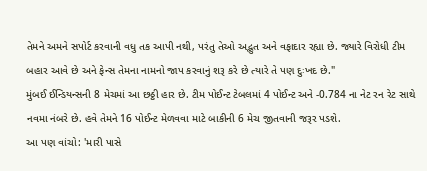તેમને અમને સપોર્ટ કરવાની વધુ તક આપી નથી, પરંતુ તેઓ અદ્ભુત અને વફાદાર રહ્યા છે. જ્યારે વિરોધી ટીમ બહાર આવે છે અને ફેન્સ તેમના નામનો જાપ કરવાનું શરૂ કરે છે ત્યારે તે પણ દુઃખદ છે."
મુંબઈ ઈન્ડિયન્સની 8 મેચમાં આ છઠ્ઠી હાર છે. ટીમ પોઈન્ટ ટેબલમાં 4 પોઈન્ટ અને -0.784 ના નેટ રન રેટ સાથે નવમા નંબરે છે. હવે તેમને 16 પોઈન્ટ મેળવવા માટે બાકીની 6 મેચ જીતવાની જરૂર પડશે.
આ પણ વાંચો: 'મારી પાસે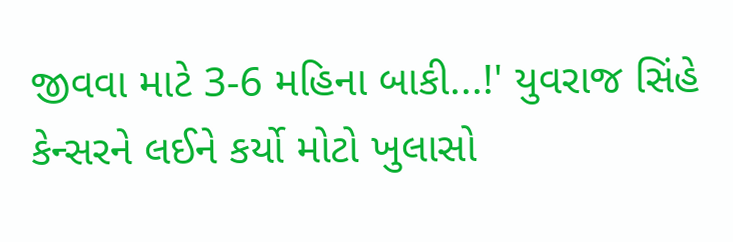જીવવા માટે 3-6 મહિના બાકી...!' યુવરાજ સિંહે કેન્સરને લઈને કર્યો મોટો ખુલાસો